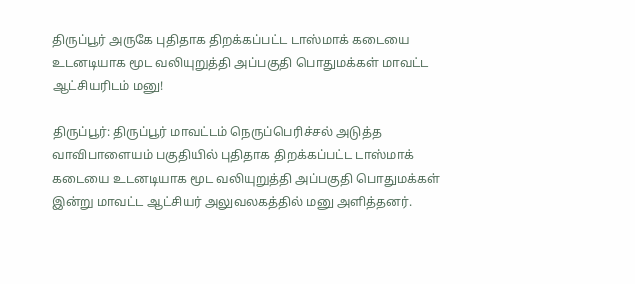திருப்பூர் அருகே புதிதாக திறக்கப்பட்ட டாஸ்மாக் கடையை உடனடியாக மூட வலியுறுத்தி அப்பகுதி பொதுமக்கள் மாவட்ட ஆட்சியரிடம் மனு!

திருப்பூர்: திருப்பூர் மாவட்டம் நெருப்பெரிச்சல் அடுத்த வாவிபாளையம் பகுதியில் புதிதாக திறக்கப்பட்ட டாஸ்மாக் கடையை உடனடியாக மூட வலியுறுத்தி அப்பகுதி பொதுமக்கள் இன்று மாவட்ட ஆட்சியர் அலுவலகத்தில் மனு அளித்தனர்.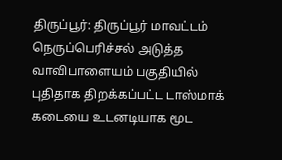திருப்பூர்: திருப்பூர் மாவட்டம் நெருப்பெரிச்சல் அடுத்த வாவிபாளையம் பகுதியில் புதிதாக திறக்கப்பட்ட டாஸ்மாக் கடையை உடனடியாக மூட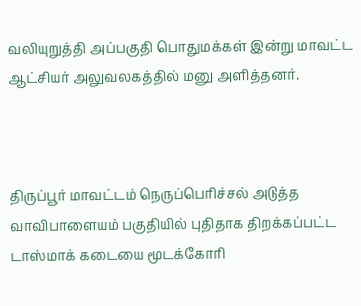வலியுறுத்தி அப்பகுதி பொதுமக்கள் இன்று மாவட்ட ஆட்சியர் அலுவலகத்தில் மனு அளித்தனர்.



திருப்பூர் மாவட்டம் நெருப்பெரிச்சல் அடுத்த வாவிபாளையம் பகுதியில் புதிதாக திறக்கப்பட்ட டாஸ்மாக் கடையை மூடக்கோரி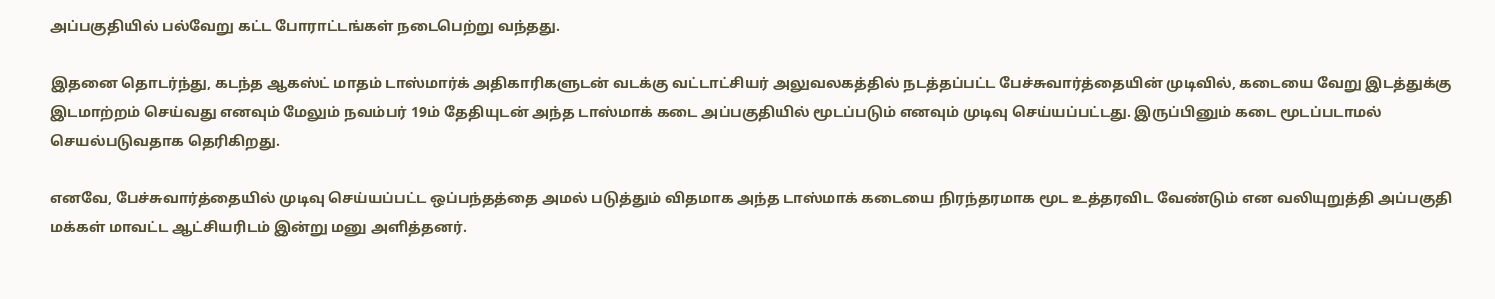அப்பகுதியில் பல்வேறு கட்ட போராட்டங்கள் நடைபெற்று வந்தது.

இதனை தொடர்ந்து, கடந்த ஆகஸ்ட் மாதம் டாஸ்மார்க் அதிகாரிகளுடன் வடக்கு வட்டாட்சியர் அலுவலகத்தில் நடத்தப்பட்ட பேச்சுவார்த்தையின் முடிவில், கடையை வேறு இடத்துக்கு இடமாற்றம் செய்வது எனவும் மேலும் நவம்பர் 19ம் தேதியுடன் அந்த டாஸ்மாக் கடை அப்பகுதியில் மூடப்படும் எனவும் முடிவு செய்யப்பட்டது. இருப்பினும் கடை மூடப்படாமல் செயல்படுவதாக தெரிகிறது.

எனவே, பேச்சுவார்த்தையில் முடிவு செய்யப்பட்ட ஒப்பந்தத்தை அமல் படுத்தும் விதமாக அந்த டாஸ்மாக் கடையை நிரந்தரமாக மூட உத்தரவிட வேண்டும் என வலியுறுத்தி அப்பகுதி மக்கள் மாவட்ட ஆட்சியரிடம் இன்று மனு அளித்தனர்.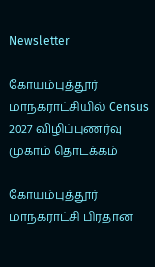Newsletter

கோயம்புத்தூர் மாநகராட்சியில் Census 2027 விழிப்புணர்வு முகாம் தொடக்கம்

கோயம்புத்தூர் மாநகராட்சி பிரதான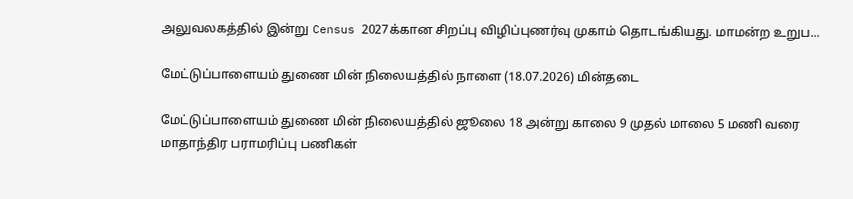அலுவலகத்தில் இன்று Census 2027க்கான சிறப்பு விழிப்புணர்வு முகாம் தொடங்கியது. மாமன்ற உறுப...

மேட்டுப்பாளையம் துணை மின் நிலையத்தில் நாளை (18.07.2026) மின்தடை

மேட்டுப்பாளையம் துணை மின் நிலையத்தில் ஜூலை 18 அன்று காலை 9 முதல் மாலை 5 மணி வரை மாதாந்திர பராமரிப்பு பணிகள்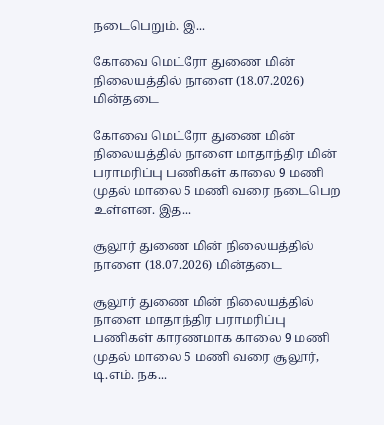நடைபெறும். இ...

கோவை மெட்ரோ துணை மின் நிலையத்தில் நாளை (18.07.2026) மின்தடை

கோவை மெட்ரோ துணை மின் நிலையத்தில் நாளை மாதாந்திர மின் பராமரிப்பு பணிகள் காலை 9 மணி முதல் மாலை 5 மணி வரை நடைபெற உள்ளன. இத...

சூலூர் துணை மின் நிலையத்தில் நாளை (18.07.2026) மின்தடை

சூலூர் துணை மின் நிலையத்தில் நாளை மாதாந்திர பராமரிப்பு பணிகள் காரணமாக காலை 9 மணி முதல் மாலை 5 மணி வரை சூலூர், டி.எம். நக...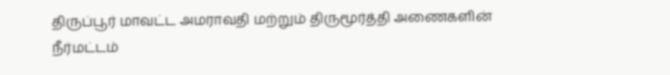திருப்பூர் மாவட்ட அமராவதி மற்றும் திருமூர்த்தி அணைகளின் நீர்மட்டம்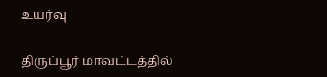உயர்வு

திருப்பூர் மாவட்டத்தில்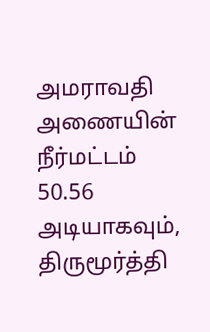அமராவதி அணையின் நீர்மட்டம் 50.56 அடியாகவும், திருமூர்த்தி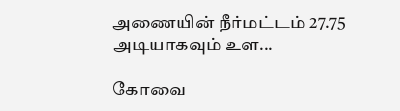அணையின் நீர்மட்டம் 27.75 அடியாகவும் உள...

கோவை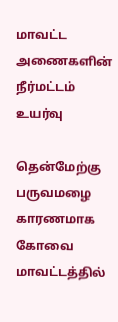மாவட்ட அணைகளின் நீர்மட்டம் உயர்வு

தென்மேற்கு பருவமழை காரணமாக கோவை மாவட்டத்தில்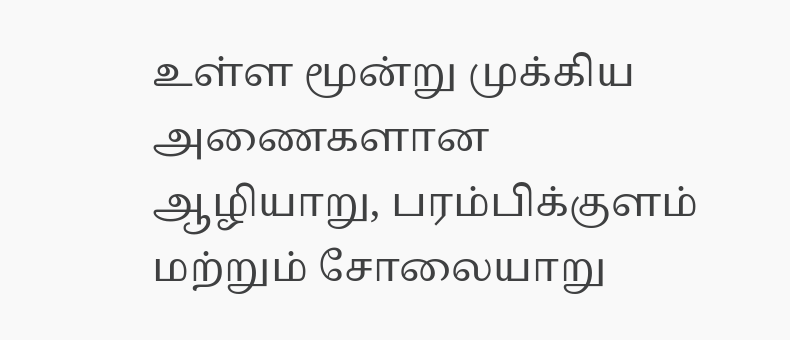உள்ள மூன்று முக்கிய அணைகளான ஆழியாறு, பரம்பிக்குளம் மற்றும் சோலையாறு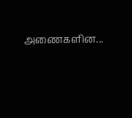அணைகளின...